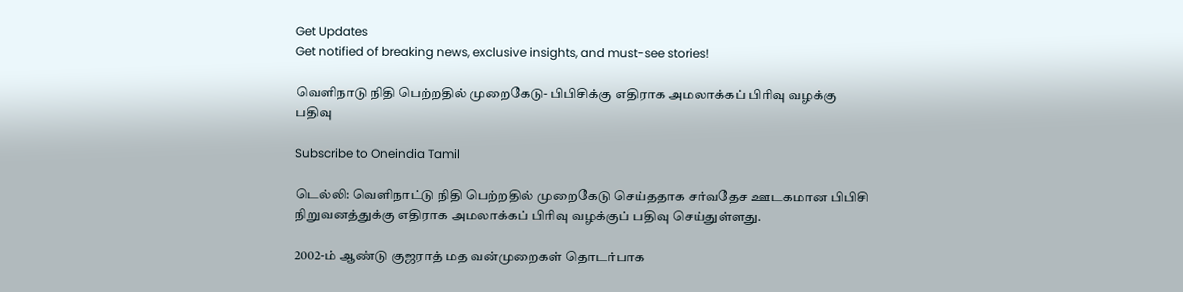Get Updates
Get notified of breaking news, exclusive insights, and must-see stories!

வெளிநாடு நிதி பெற்றதில் முறைகேடு- பிபிசிக்கு எதிராக அமலாக்கப் பிரிவு வழக்கு பதிவு

Subscribe to Oneindia Tamil

டெல்லி: வெளிநாட்டு நிதி பெற்றதில் முறைகேடு செய்ததாக சர்வதேச ஊடகமான பிபிசி நிறுவனத்துக்கு எதிராக அமலாக்கப் பிரிவு வழக்குப் பதிவு செய்துள்ளது.

2002-ம் ஆண்டு குஜராத் மத வன்முறைகள் தொடர்பாக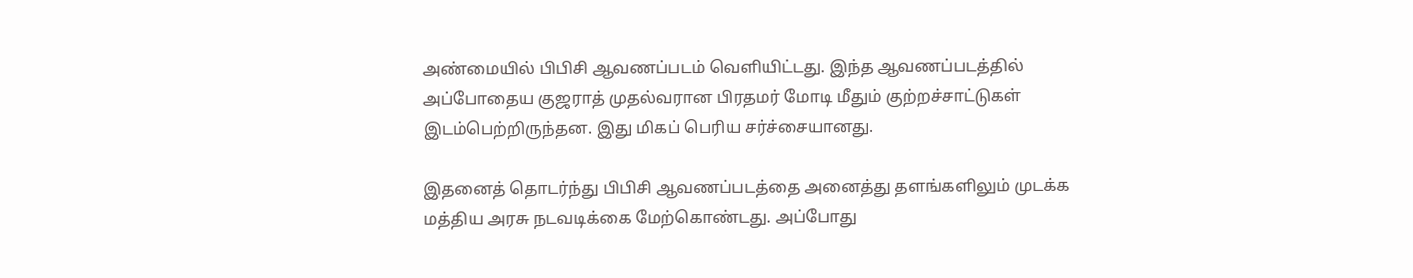அண்மையில் பிபிசி ஆவணப்படம் வெளியிட்டது. இந்த ஆவணப்படத்தில் அப்போதைய குஜராத் முதல்வரான பிரதமர் மோடி மீதும் குற்றச்சாட்டுகள் இடம்பெற்றிருந்தன. இது மிகப் பெரிய சர்ச்சையானது.

இதனைத் தொடர்ந்து பிபிசி ஆவணப்படத்தை அனைத்து தளங்களிலும் முடக்க மத்திய அரசு நடவடிக்கை மேற்கொண்டது. அப்போது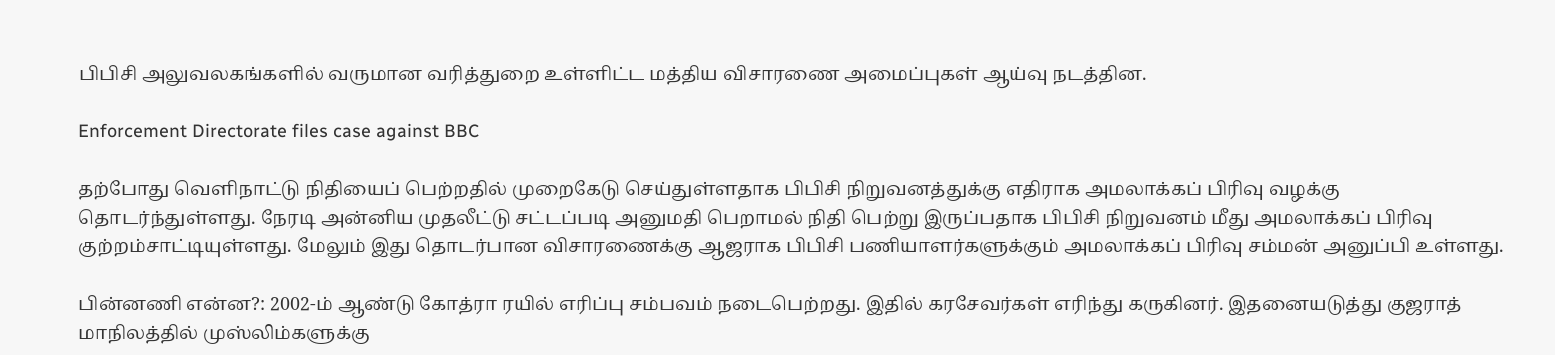பிபிசி அலுவலகங்களில் வருமான வரித்துறை உள்ளிட்ட மத்திய விசாரணை அமைப்புகள் ஆய்வு நடத்தின.

Enforcement Directorate files case against BBC

தற்போது வெளிநாட்டு நிதியைப் பெற்றதில் முறைகேடு செய்துள்ளதாக பிபிசி நிறுவனத்துக்கு எதிராக அமலாக்கப் பிரிவு வழக்கு தொடர்ந்துள்ளது. நேரடி அன்னிய முதலீட்டு சட்டப்படி அனுமதி பெறாமல் நிதி பெற்று இருப்பதாக பிபிசி நிறுவனம் மீது அமலாக்கப் பிரிவு குற்றம்சாட்டியுள்ளது. மேலும் இது தொடர்பான விசாரணைக்கு ஆஜராக பிபிசி பணியாளர்களுக்கும் அமலாக்கப் பிரிவு சம்மன் அனுப்பி உள்ளது.

பின்னணி என்ன?: 2002-ம் ஆண்டு கோத்ரா ரயில் எரிப்பு சம்பவம் நடைபெற்றது. இதில் கரசேவர்கள் எரிந்து கருகினர். இதனையடுத்து குஜராத் மாநிலத்தில் முஸ்லிம்களுக்கு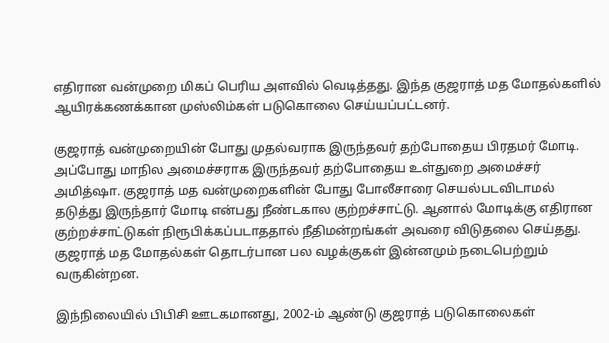எதிரான வன்முறை மிகப் பெரிய அளவில் வெடித்தது. இந்த குஜராத் மத மோதல்களில் ஆயிரக்கணக்கான முஸ்லிம்கள் படுகொலை செய்யப்பட்டனர்.

குஜராத் வன்முறையின் போது முதல்வராக இருந்தவர் தற்போதைய பிரதமர் மோடி. அப்போது மாநில அமைச்சராக இருந்தவர் தற்போதைய உள்துறை அமைச்சர் அமித்ஷா. குஜராத் மத வன்முறைகளின் போது போலீசாரை செயல்படவிடாமல் தடுத்து இருந்தார் மோடி என்பது நீண்டகால குற்றச்சாட்டு. ஆனால் மோடிக்கு எதிரான குற்றச்சாட்டுகள் நிரூபிக்கப்படாததால் நீதிமன்றங்கள் அவரை விடுதலை செய்தது. குஜராத் மத மோதல்கள் தொடர்பான பல வழக்குகள் இன்னமும் நடைபெற்றும் வருகின்றன.

இந்நிலையில் பிபிசி ஊடகமானது, 2002-ம் ஆண்டு குஜராத் படுகொலைகள்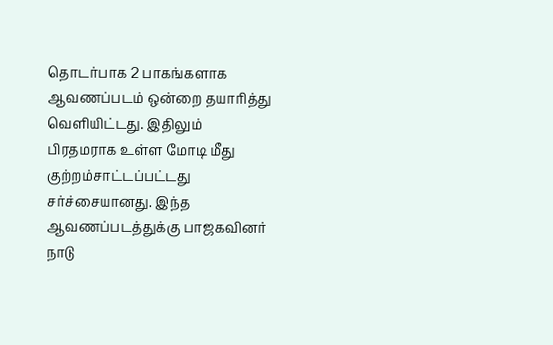தொடர்பாக 2 பாகங்களாக ஆவணப்படம் ஒன்றை தயாரித்து வெளியிட்டது. இதிலும் பிரதமராக உள்ள மோடி மீது குற்றம்சாட்டப்பட்டது சர்ச்சையானது. இந்த ஆவணப்படத்துக்கு பாஜகவினர் நாடு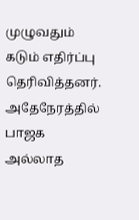முழுவதும் கடும் எதிர்ப்பு தெரிவித்தனர். அதேநேரத்தில் பாஜக அல்லாத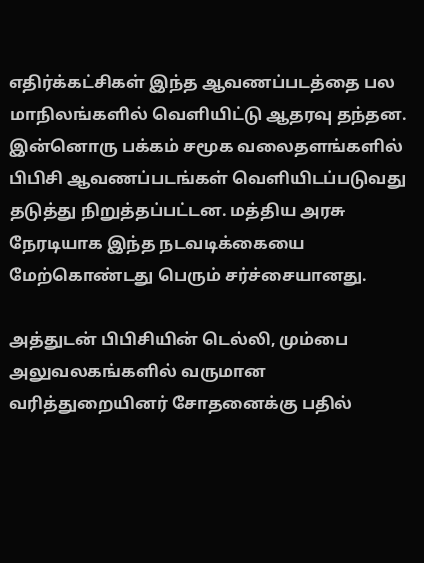எதிர்க்கட்சிகள் இந்த ஆவணப்படத்தை பல மாநிலங்களில் வெளியிட்டு ஆதரவு தந்தன. இன்னொரு பக்கம் சமூக வலைதளங்களில் பிபிசி ஆவணப்படங்கள் வெளியிடப்படுவது தடுத்து நிறுத்தப்பட்டன. மத்திய அரசு நேரடியாக இந்த நடவடிக்கையை மேற்கொண்டது பெரும் சர்ச்சையானது.

அத்துடன் பிபிசியின் டெல்லி, மும்பை அலுவலகங்களில் வருமான வரித்துறையினர் சோதனைக்கு பதில்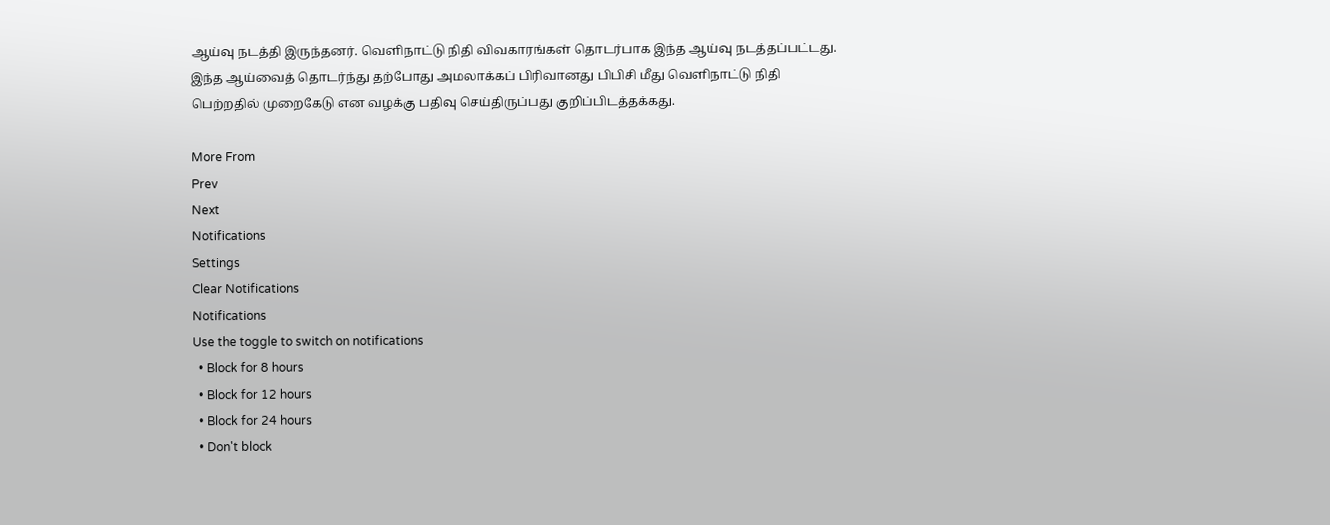ஆய்வு நடத்தி இருந்தனர். வெளிநாட்டு நிதி விவகாரங்கள் தொடர்பாக இந்த ஆய்வு நடத்தப்பட்டது. இந்த ஆய்வைத் தொடர்ந்து தற்போது அமலாக்கப் பிரிவானது பிபிசி மீது வெளிநாட்டு நிதி பெற்றதில் முறைகேடு என வழக்கு பதிவு செய்திருப்பது குறிப்பிடத்தக்கது.

More From
Prev
Next
Notifications
Settings
Clear Notifications
Notifications
Use the toggle to switch on notifications
  • Block for 8 hours
  • Block for 12 hours
  • Block for 24 hours
  • Don't block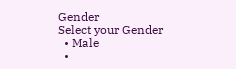Gender
Select your Gender
  • Male
  •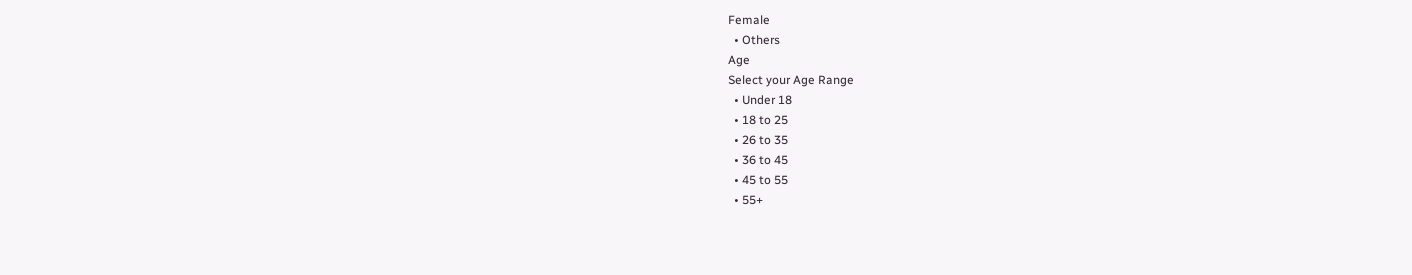Female
  • Others
Age
Select your Age Range
  • Under 18
  • 18 to 25
  • 26 to 35
  • 36 to 45
  • 45 to 55
  • 55+